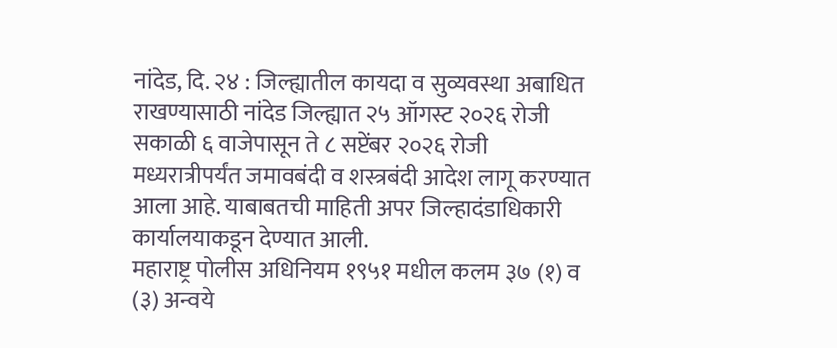नांदेड, दि. २४ : जिल्ह्यातील कायदा व सुव्यवस्था अबाधित राखण्यासाठी नांदेड जिल्ह्यात २५ ऑगस्ट २०२६ रोजी सकाळी ६ वाजेपासून ते ८ सप्टेंबर २०२६ रोजी मध्यरात्रीपर्यंत जमावबंदी व शस्त्रबंदी आदेश लागू करण्यात आला आहे. याबाबतची माहिती अपर जिल्हादंडाधिकारी कार्यालयाकडून देण्यात आली.
महाराष्ट्र पोलीस अधिनियम १९५१ मधील कलम ३७ (१) व (३) अन्वये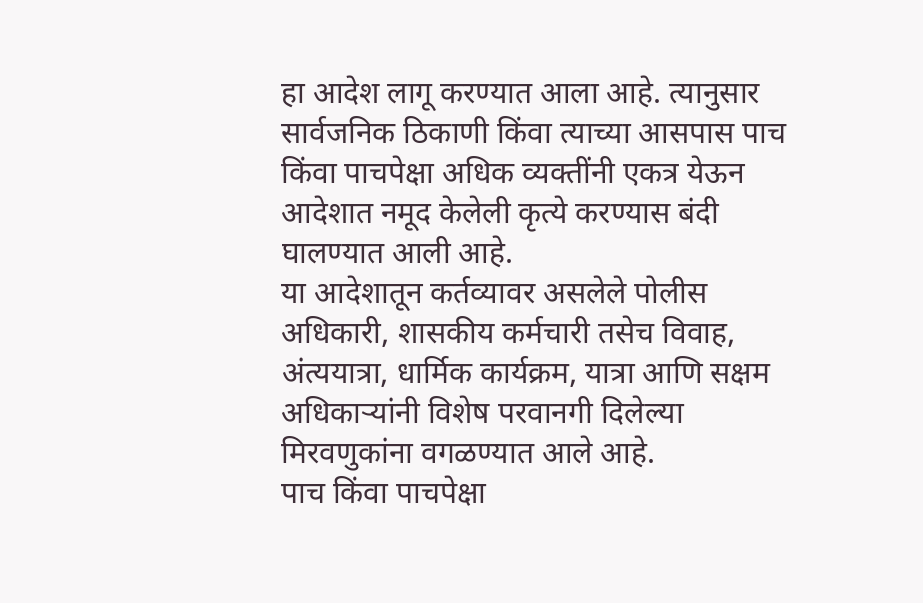हा आदेश लागू करण्यात आला आहे. त्यानुसार सार्वजनिक ठिकाणी किंवा त्याच्या आसपास पाच किंवा पाचपेक्षा अधिक व्यक्तींनी एकत्र येऊन आदेशात नमूद केलेली कृत्ये करण्यास बंदी घालण्यात आली आहे.
या आदेशातून कर्तव्यावर असलेले पोलीस अधिकारी, शासकीय कर्मचारी तसेच विवाह, अंत्ययात्रा, धार्मिक कार्यक्रम, यात्रा आणि सक्षम अधिकाऱ्यांनी विशेष परवानगी दिलेल्या मिरवणुकांना वगळण्यात आले आहे.
पाच किंवा पाचपेक्षा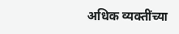अधिक व्यक्तींच्या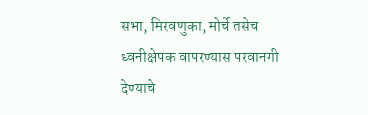सभा, मिरवणुका, मोर्चे तसेच ध्वनीक्षेपक वापरण्यास परवानगी देण्याचे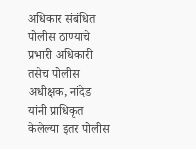अधिकार संबंधित पोलीस ठाण्याचे प्रभारी अधिकारी तसेच पोलीस अधीक्षक, नांदेड यांनी प्राधिकृत केलेल्या इतर पोलीस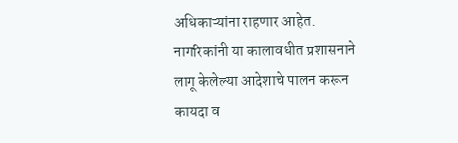अधिकाऱ्यांना राहणार आहेत.
नागरिकांनी या कालावधीत प्रशासनाने लागू केलेल्या आदेशाचे पालन करून कायदा व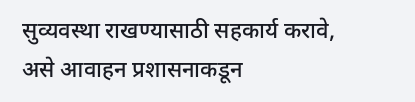सुव्यवस्था राखण्यासाठी सहकार्य करावे, असे आवाहन प्रशासनाकडून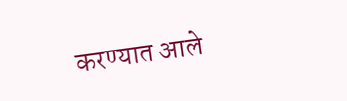करण्यात आले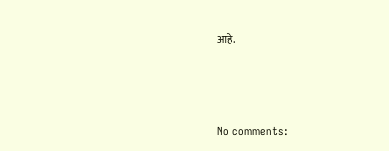आहे.




No comments: